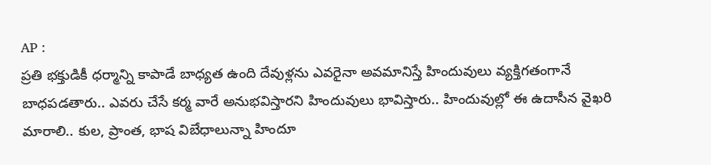AP :
ప్రతి భక్తుడికీ ధర్మాన్ని కాపాడే బాధ్యత ఉంది దేవుళ్లను ఎవరైనా అవమానిస్తే హిందువులు వ్యక్తిగతంగానే బాధపడతారు.. ఎవరు చేసే కర్మ వారే అనుభవిస్తారని హిందువులు భావిస్తారు.. హిందువుల్లో ఈ ఉదాసీన వైఖరి మారాలి.. కుల, ప్రాంత, భాష విబేధాలున్నా హిందూ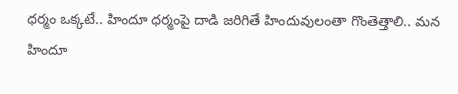ధర్మం ఒక్కటే.. హిందూ ధర్మంపై దాడి జరిగితే హిందువులంతా గొంతెత్తాలి.. మన హిందూ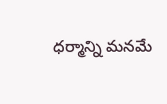ధర్మాన్ని మనమే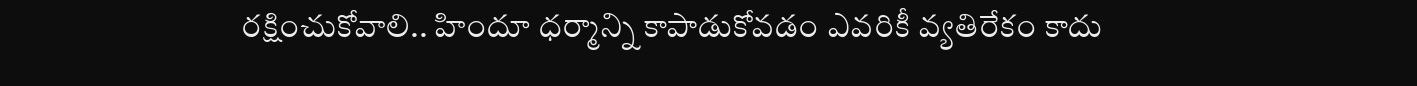రక్షించుకోవాలి.. హిందూ ధర్మాన్ని కాపాడుకోవడం ఎవరికీ వ్యతిరేకం కాదు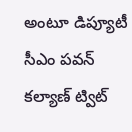అంటూ డిప్యూటీ సీఎం పవన్ కల్యాణ్ ట్విట్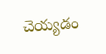చెయ్యడం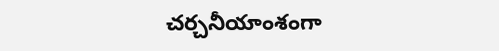చర్చనీయాంశంగా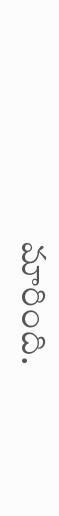మారింది.